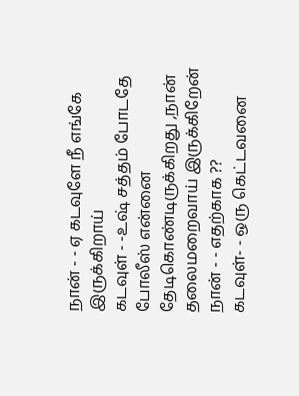நான் - - ஏ கடவுளே நீ எங்கே இருக்கிறாய்
கடவுள் - -உஷ் சத்தம் போடதே போலீஸ் என்னை தேடிகொண்டிருக்கிறது ,நான் தலைமறைவாய் இருக்கிறேன்
நான் - - எதற்காக ??
கடவுள்- - ஒரு கெட்டவனை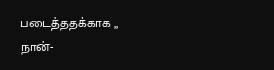படைத்ததக்காக ,,
நான்-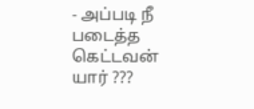- அப்படி நீ படைத்த கெட்டவன் யார் ???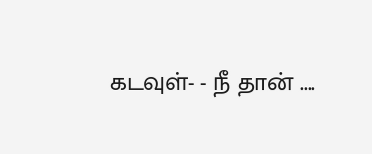கடவுள்- - நீ தான் ....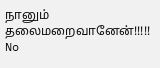நானும் தலைமறைவானேன்!!!!!
No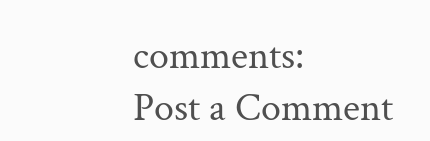comments:
Post a Comment